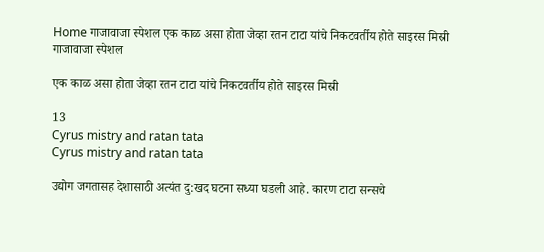Home गाजावाजा स्पेशल एक काळ असा होता जेव्हा रतन टाटा यांचे निकटवर्तीय होते साइरस मिस्री
गाजावाजा स्पेशल

एक काळ असा होता जेव्हा रतन टाटा यांचे निकटवर्तीय होते साइरस मिस्री

13
Cyrus mistry and ratan tata
Cyrus mistry and ratan tata

उद्योग जगतासह देशासाठी अत्यंत दु:खद घटना सध्या घडली आहे. कारण टाटा सन्सचे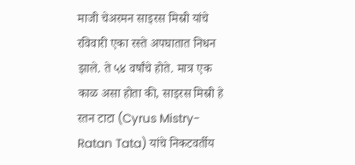माजी चेअरमन साइरस मिस्री यांचे रविवारी एका रस्ते अपघातात निधन झाले. ते ५४ वर्षांचे होते. मात्र एक काळ असा होता की, साइरस मिस्री हे रतन टाटा (Cyrus Mistry- Ratan Tata) यांचे निकटवर्तीय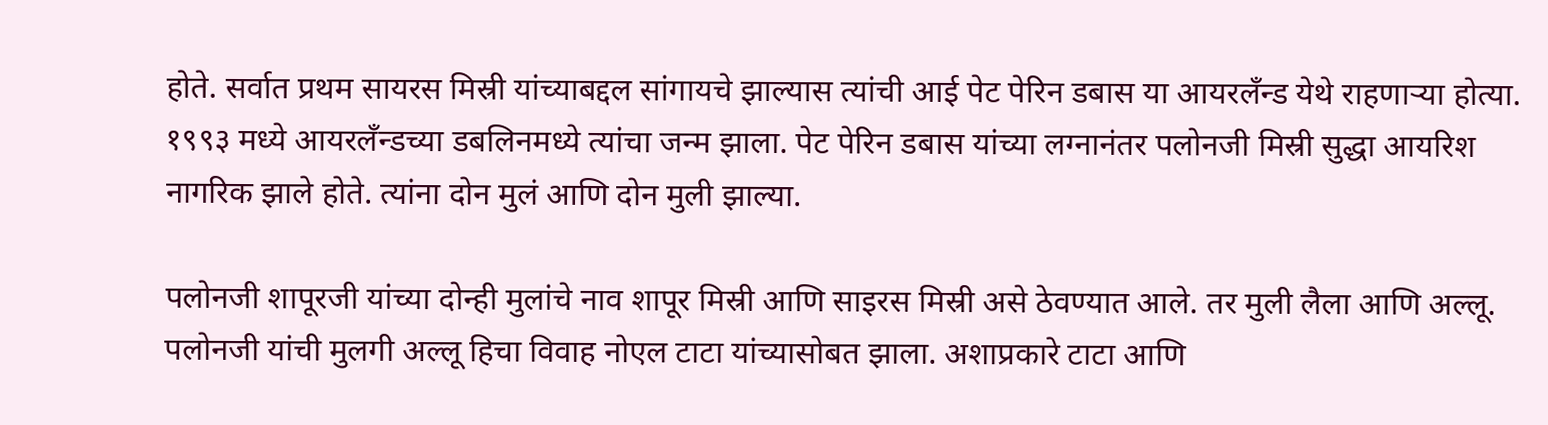होते. सर्वात प्रथम सायरस मिस्री यांच्याबद्दल सांगायचे झाल्यास त्यांची आई पेट पेरिन डबास या आयरलँन्ड येथे राहणाऱ्या होत्या. १९९३ मध्ये आयरलँन्डच्या डबलिनमध्ये त्यांचा जन्म झाला. पेट पेरिन डबास यांच्या लग्नानंतर पलोनजी मिस्री सुद्धा आयरिश नागरिक झाले होते. त्यांना दोन मुलं आणि दोन मुली झाल्या.

पलोनजी शापूरजी यांच्या दोन्ही मुलांचे नाव शापूर मिस्री आणि साइरस मिस्री असे ठेवण्यात आले. तर मुली लैला आणि अल्लू. पलोनजी यांची मुलगी अल्लू हिचा विवाह नोएल टाटा यांच्यासोबत झाला. अशाप्रकारे टाटा आणि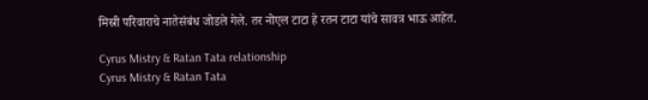मिस्री परिवाराचे नातेसंबंध जोडले गेले. तर नोएल टाटा हे रतन टाटा यांचे सावत्र भाऊ आहेत.

Cyrus Mistry & Ratan Tata relationship
Cyrus Mistry & Ratan Tata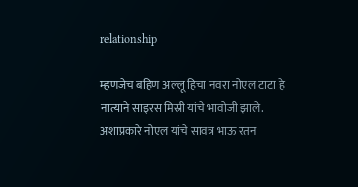relationship

म्हणजेच बहिण अल्लू हिचा नवरा नोएल टाटा हे नात्याने साइरस मिस्री यांचे भावोजी झाले. अशाप्रकारे नोएल यांचे सावत्र भाऊ रतन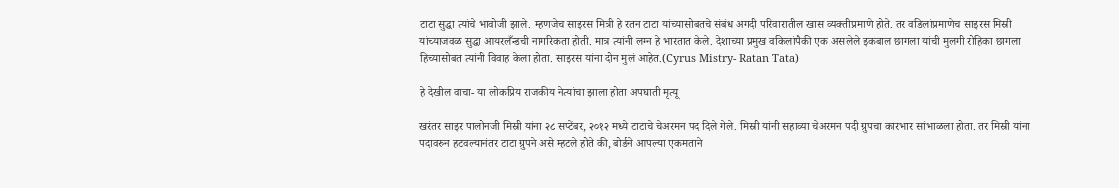टाटा सुद्धा त्यांचे भावोजी झाले. म्हणजेच साइरस मित्री हे रतन टाटा यांच्यासोबतचे संबंध अगदी परिवारातील खास व्यक्तीप्रमाणे होते. तर वडिलांप्रमाणेच साइरस मिस्री यांच्याजवळ सुद्धा आयरलँन्डची नागरिकता होती. मात्र त्यांनी लग्न हे भारतात केले. देशाच्या प्रमुख वकिलांपैकी एक असलेले इकबाल छागला यांची मुलगी रोहिका छागला हिच्यासोबत त्यांनी विवाह केला होता. साइरस यांना दोन मुलं आहेत.(Cyrus Mistry- Ratan Tata)

हे देखील वाचा- या लोकप्रिय राजकीय नेत्यांचा झाला होता अपघाती मृत्यू

खरंतर साइर पालोनजी मिस्री यांना २८ सप्टेंबर, २०१२ मध्ये टाटाचे चेअरमन पद दिले गेले. मिस्री यांनी सहाव्या चेअरमन पदी ग्रुपचा कारभार सांभाळला होता. तर मिस्री यांना पदावरुन हटवल्यानंतर टाटा ग्रुपने असे म्हटले होते की, बोर्डने आपल्या एकमताने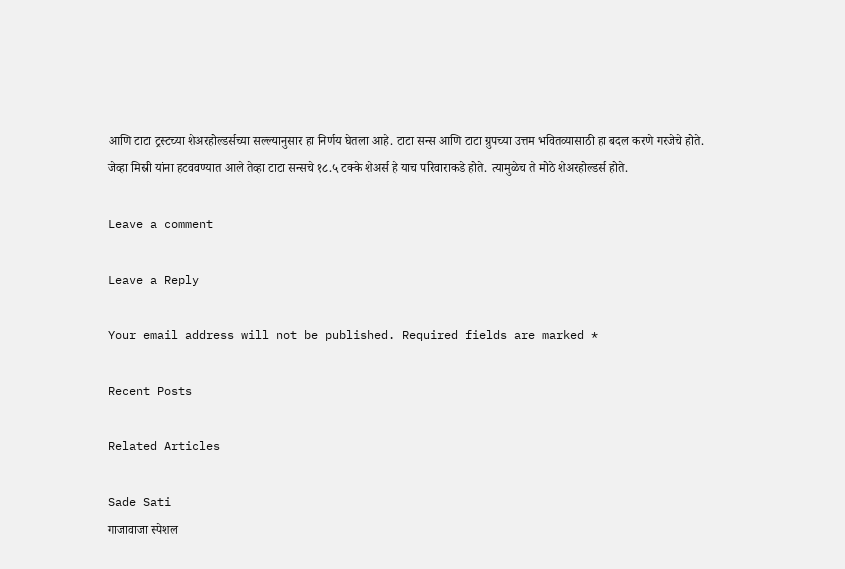आणि टाटा ट्रस्टच्या शेअरहोल्डर्सच्या सल्ल्यानुसार हा निर्णय घेतला आहे. टाटा सन्स आणि टाटा ग्रुपच्या उत्तम भवितव्यासाठी हा बदल करणे गरजेचे होते. जेव्हा मिस्री यांना हटववण्यात आले तेव्हा टाटा सन्सचे १८.५ टक्के शेअर्स हे याच परिवाराकडे होते. त्यामुळेच ते मोठे शेअरहोल्डर्स होते.

Leave a comment

Leave a Reply

Your email address will not be published. Required fields are marked *

Recent Posts

Related Articles

Sade Sati
गाजावाजा स्पेशल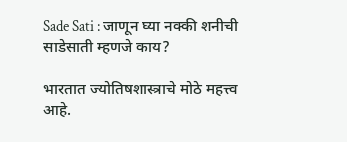Sade Sati : जाणून घ्या नक्की शनीची साडेसाती म्हणजे काय?

भारतात ज्योतिषशास्त्राचे मोठे महत्त्व आहे.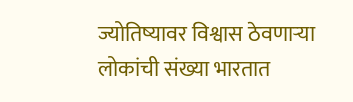ज्योतिष्यावर विश्वास ठेवणाऱ्या लोकांची संख्या भारतात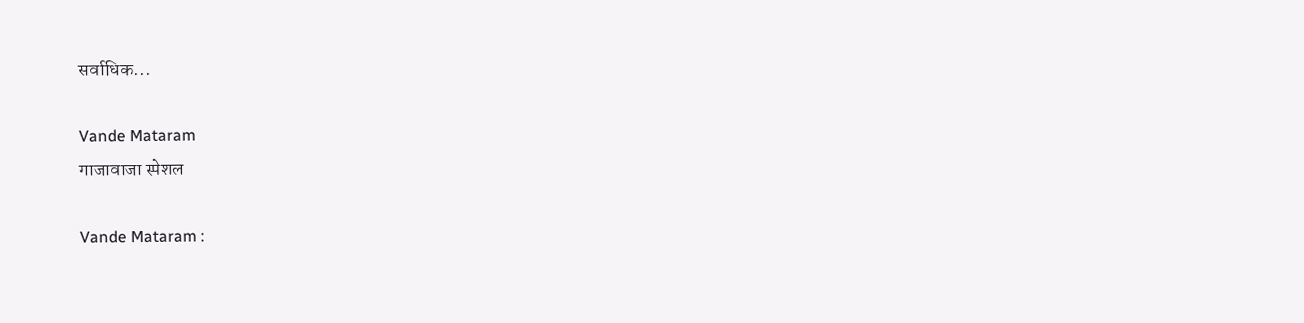सर्वाधिक...

Vande Mataram
गाजावाजा स्पेशल

Vande Mataram :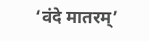‘वंदे मातरम्’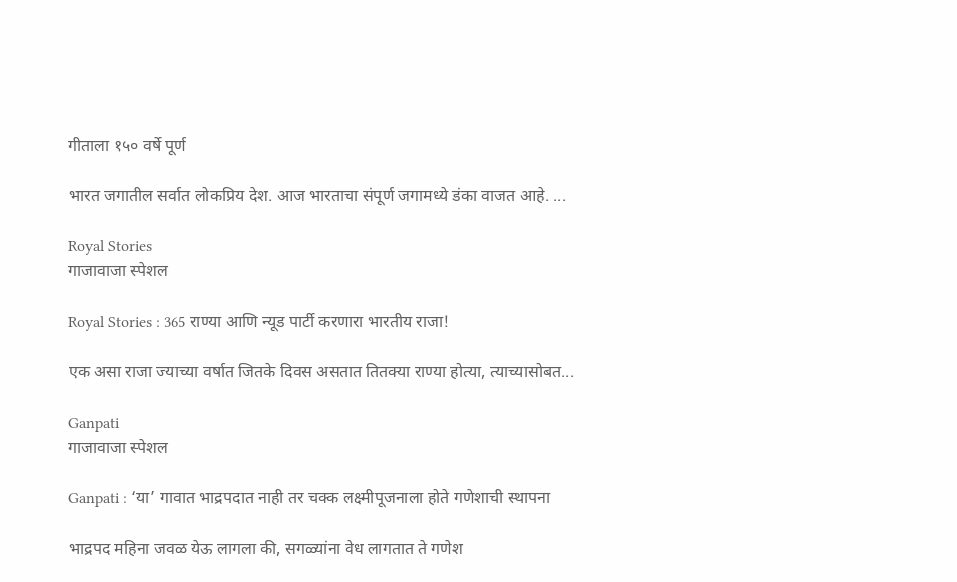गीताला १५० वर्षे पूर्ण

भारत जगातील सर्वात लोकप्रिय देश. आज भारताचा संपूर्ण जगामध्ये डंका वाजत आहे. ...

Royal Stories
गाजावाजा स्पेशल

Royal Stories : 365 राण्या आणि न्यूड पार्टी करणारा भारतीय राजा!

एक असा राजा ज्याच्या वर्षात जितके दिवस असतात तितक्या राण्या होत्या, त्याच्यासोबत...

Ganpati
गाजावाजा स्पेशल

Ganpati : ‘या’ गावात भाद्रपदात नाही तर चक्क लक्ष्मीपूजनाला होते गणेशाची स्थापना

भाद्रपद महिना जवळ येऊ लागला की, सगळ्यांना वेध लागतात ते गणेश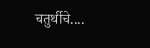चतुर्थीचे....